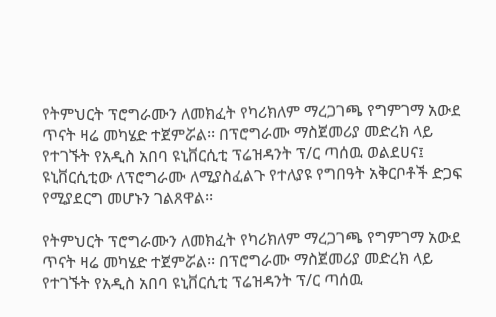የትምህርት ፕሮግራሙን ለመክፈት የካሪክለም ማረጋገጫ የግምገማ አውደ ጥናት ዛሬ መካሄድ ተጀምሯል፡፡ በፕሮግራሙ ማስጀመሪያ መድረክ ላይ የተገኙት የአዲስ አበባ ዩኒቨርሲቲ ፕሬዝዳንት ፕ/ር ጣሰዉ ወልደሀና፤ ዩኒቨርሲቲው ለፕሮግራሙ ለሚያስፈልጉ የተለያዩ የግበዓት አቅርቦቶች ድጋፍ የሚያደርግ መሆኑን ገልጸዋል፡፡

የትምህርት ፕሮግራሙን ለመክፈት የካሪክለም ማረጋገጫ የግምገማ አውደ ጥናት ዛሬ መካሄድ ተጀምሯል፡፡ በፕሮግራሙ ማስጀመሪያ መድረክ ላይ የተገኙት የአዲስ አበባ ዩኒቨርሲቲ ፕሬዝዳንት ፕ/ር ጣሰዉ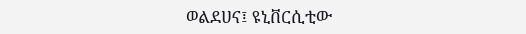ወልደሀና፤ ዩኒቨርሲቲው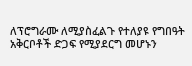ለፕሮግራሙ ለሚያስፈልጉ የተለያዩ የግበዓት አቅርቦቶች ድጋፍ የሚያደርግ መሆኑን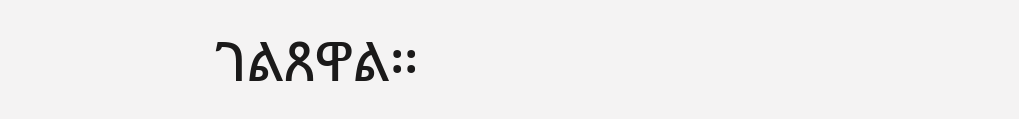ገልጸዋል፡፡